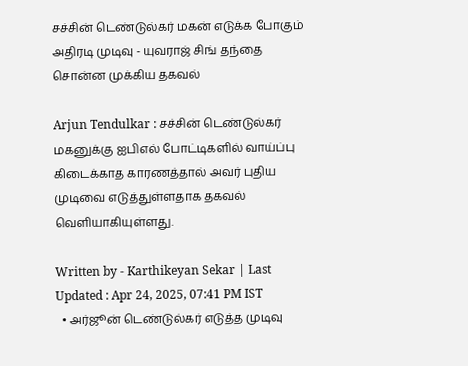சச்சின் டெண்டுல்கர் மகன் எடுக்க போகும் அதிரடி முடிவு - யுவராஜ் சிங் தந்தை சொன்ன‌ முக்கிய தகவல்

Arjun Tendulkar : சச்சின் டெண்டுல்கர் மகனுக்கு ஐபிஎல் போட்டிகளில் வாய்ப்பு கிடைக்காத காரணத்தால் அவர் புதிய முடிவை எடுத்துள்ளதாக தகவல் வெளியாகியுள்ளது.

Written by - Karthikeyan Sekar | Last Updated : Apr 24, 2025, 07:41 PM IST
  • அர்ஜூன் டெண்டுல்கர் எடுத்த முடிவு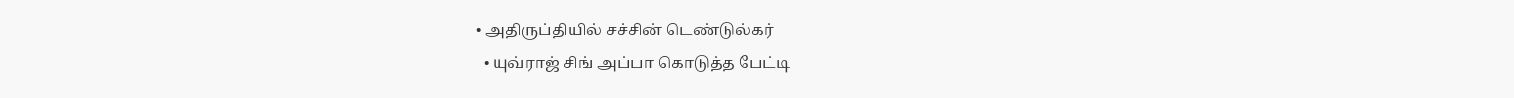• அதிருப்தியில் சச்சின் டெண்டுல்கர்
  • யுவ்ராஜ் சிங் அப்பா கொடுத்த பேட்டி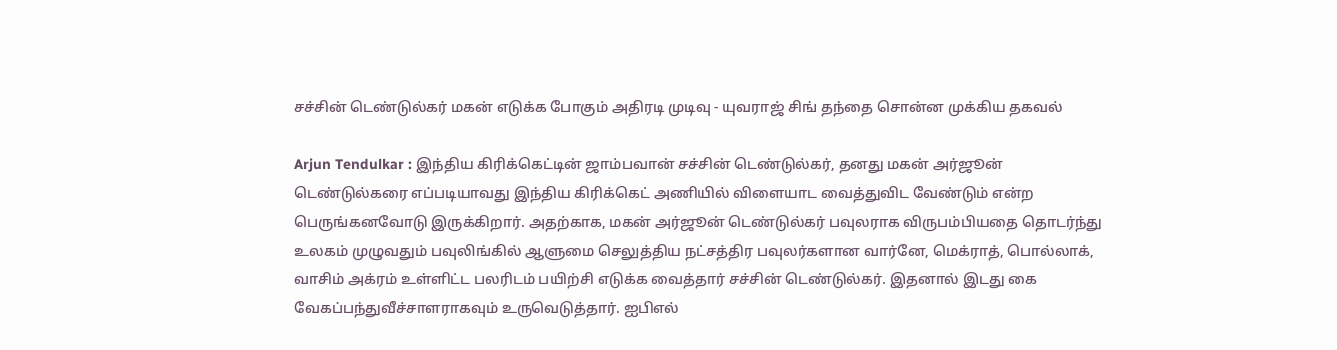சச்சின் டெண்டுல்கர் மகன் எடுக்க போகும் அதிரடி முடிவு - யுவராஜ் சிங் தந்தை சொன்ன‌ முக்கிய தகவல்

Arjun Tendulkar : இந்திய கிரிக்கெட்டின் ஜாம்பவான் சச்சின் டெண்டுல்கர், தனது மகன் அர்ஜூன் டெண்டுல்கரை எப்படியாவது இந்திய கிரிக்கெட் அணியில் விளையாட வைத்துவிட வேண்டும் என்ற பெருங்கனவோடு இருக்கிறார். அதற்காக, மகன் அர்ஜூன் டெண்டுல்கர் பவுலராக விருபம்பியதை தொடர்ந்து உலகம் முழுவதும் பவுலிங்கில் ஆளுமை செலுத்திய நட்சத்திர பவுலர்களான வார்னே, மெக்ராத், பொல்லாக், வாசிம் அக்ரம் உள்ளிட்ட பலரிடம் பயிற்சி எடுக்க வைத்தார் சச்சின் டெண்டுல்கர். இதனால் இடது கை வேகப்பந்துவீச்சாளராகவும் உருவெடுத்தார். ஐபிஎல்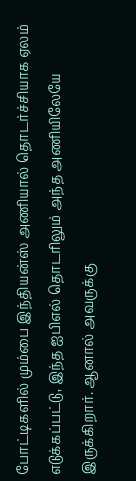போட்டிகளில் மும்பை இந்தியன்ஸ் அணியால் தொடர்ச்சியாக ஏலம் எடுக்கப்பட்டு, இந்த ஐபிஎல் தொடரிலும் அந்த அணியிலேயே இருக்கிறார். ஆனால் அவருக்கு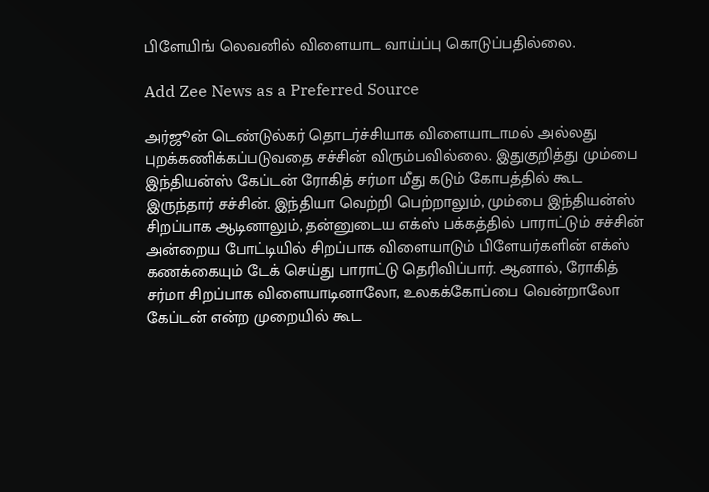பிளேயிங் லெவனில் விளையாட வாய்ப்பு கொடுப்பதில்லை.

Add Zee News as a Preferred Source

அர்ஜூன் டெண்டுல்கர் தொடர்ச்சியாக விளையாடாமல் அல்லது புறக்கணிக்கப்படுவதை சச்சின் விரும்பவில்லை. இதுகுறித்து மும்பை இந்தியன்ஸ் கேப்டன் ரோகித் சர்மா மீது கடும் கோபத்தில் கூட இருந்தார் சச்சின். இந்தியா வெற்றி பெற்றாலும், மும்பை இந்தியன்ஸ் சிறப்பாக ஆடினாலும், தன்னுடைய எக்ஸ் பக்கத்தில் பாராட்டும் சச்சின் அன்றைய போட்டியில் சிறப்பாக விளையாடும் பிளேயர்களின் எக்ஸ் கணக்கையும் டேக் செய்து பாராட்டு தெரிவிப்பார். ஆனால், ரோகித் சர்மா சிறப்பாக விளையாடினாலோ, உலகக்கோப்பை வென்றாலோ கேப்டன் என்ற முறையில் கூட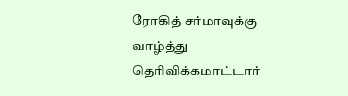ரோகித் சர்மாவுக்கு வாழ்த்து தெரிவிக்கமாட்டார்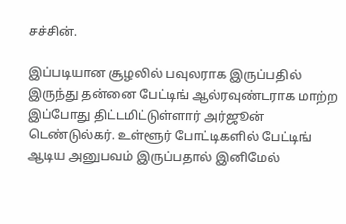சச்சின்.

இப்படியான சூழலில் பவுலராக இருப்பதில் இருந்து தன்னை பேட்டிங் ஆல்ரவுண்டராக மாற்ற இப்போது திட்டமிட்டுள்ளார் அர்ஜூன் டெண்டுல்கர். உள்ளூர் போட்டிகளில் பேட்டிங் ஆடிய அனுபவம் இருப்பதால் இனிமேல்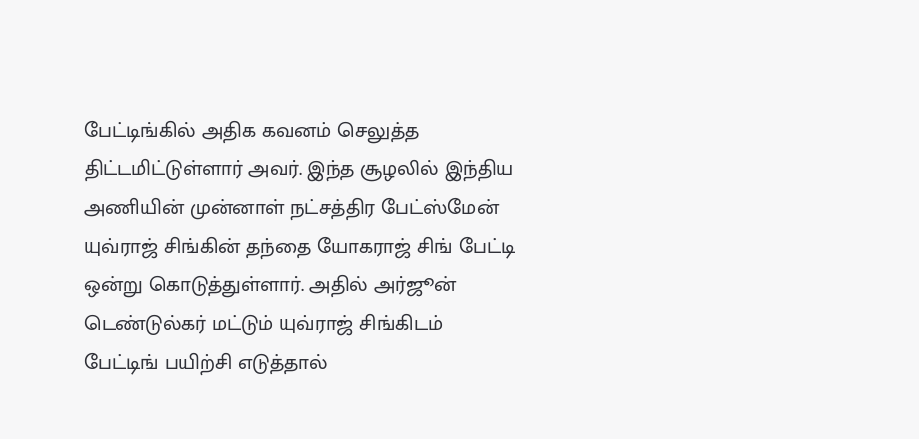பேட்டிங்கில் அதிக கவனம் செலுத்த திட்டமிட்டுள்ளார் அவர். இந்த சூழலில் இந்திய அணியின் முன்னாள் நட்சத்திர பேட்ஸ்மேன் யுவ்ராஜ் சிங்கின் தந்தை யோகராஜ் சிங் பேட்டி ஒன்று கொடுத்துள்ளார். அதில் அர்ஜூன் டெண்டுல்கர் மட்டும் யுவ்ராஜ் சிங்கிடம் பேட்டிங் பயிற்சி எடுத்தால்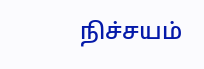நிச்சயம்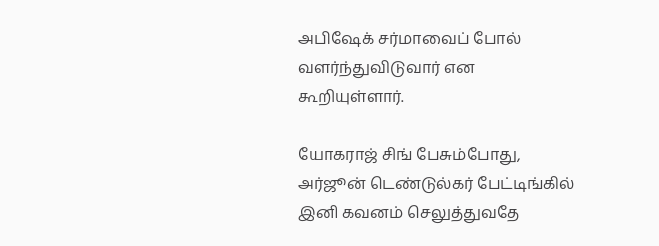அபிஷேக் சர்மாவைப் போல் வளர்ந்துவிடுவார் என கூறியுள்ளார்.

யோகராஜ் சிங் பேசும்போது, அர்ஜூன் டெண்டுல்கர் பேட்டிங்கில் இனி கவனம் செலுத்துவதே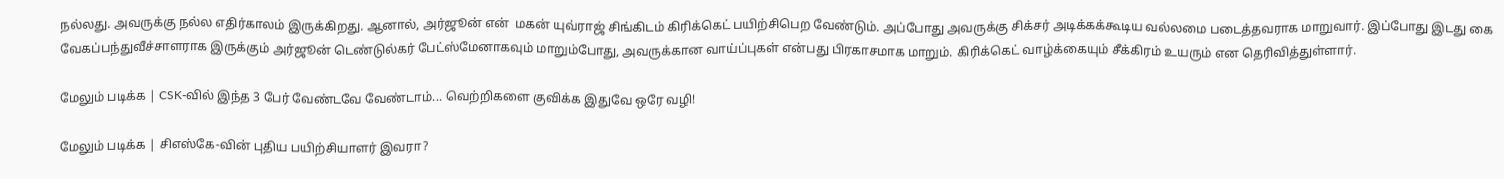நல்லது. அவருக்கு நல்ல எதிர்காலம் இருக்கிறது. ஆனால், அர்ஜூன் என்  மகன் யுவ்ராஜ் சிங்கிடம் கிரிக்கெட் பயிற்சிபெற வேண்டும். அப்போது அவருக்கு சிக்சர் அடிக்கக்கூடிய வல்லமை படைத்தவராக மாறுவார். இப்போது இடது கை வேகப்பந்துவீச்சாளராக இருக்கும் அர்ஜூன் டெண்டுல்கர் பேட்ஸ்மேனாகவும் மாறும்போது, அவருக்கான வாய்ப்புகள் என்பது பிரகாசமாக மாறும். கிரிக்கெட் வாழ்க்கையும் சீக்கிரம் உயரும் என தெரிவித்துள்ளார்.

மேலும் படிக்க | CSK-வில் இந்த 3 பேர் வேண்டவே வேண்டாம்... வெற்றிகளை குவிக்க இதுவே ஒரே வழி!

மேலும் படிக்க | சிஎஸ்கே-வின் புதிய பயிற்சியாளர் இவரா?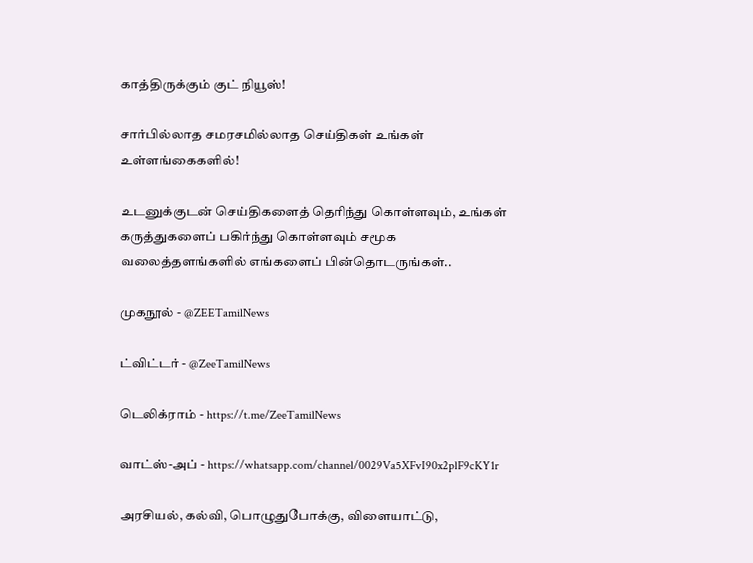காத்திருக்கும் குட் நியூஸ்!

சார்பில்லாத சமரசமில்லாத செய்திகள் உங்கள் உள்ளங்கைகளில்!

உடனுக்குடன் செய்திகளைத் தெரிந்து கொள்ளவும், உங்கள் கருத்துகளைப் பகிர்ந்து கொள்ளவும் சமூக வலைத்தளங்களில் எங்களைப் பின்தொடருங்கள்..

முகநூல் - @ZEETamilNews

ட்விட்டர் - @ZeeTamilNews

டெலிக்ராம் - https://t.me/ZeeTamilNews

வாட்ஸ்-அப் - https://whatsapp.com/channel/0029Va5XFvI90x2plF9cKY1r

அரசியல், கல்வி, பொழுதுபோக்கு, விளையாட்டு,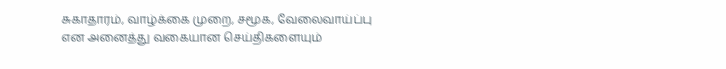சுகாதாரம், வாழ்க்கை முறை, சமூக, வேலைவாய்ப்பு என அனைத்து வகையான செய்திகளையும்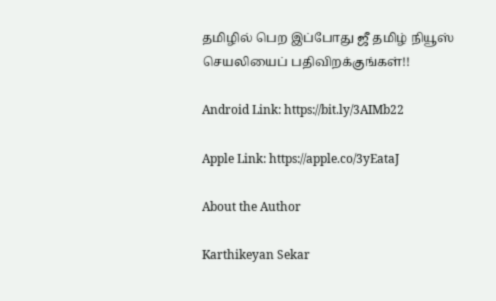தமிழில் பெற இப்போது ஜீ தமிழ் நியூஸ் செயலியைப் பதிவிறக்குங்கள்!!

Android Link: https://bit.ly/3AIMb22

Apple Link: https://apple.co/3yEataJ

About the Author

Karthikeyan Sekar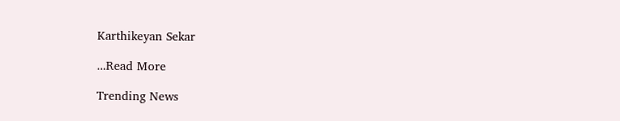Karthikeyan Sekar

...Read More

Trending News